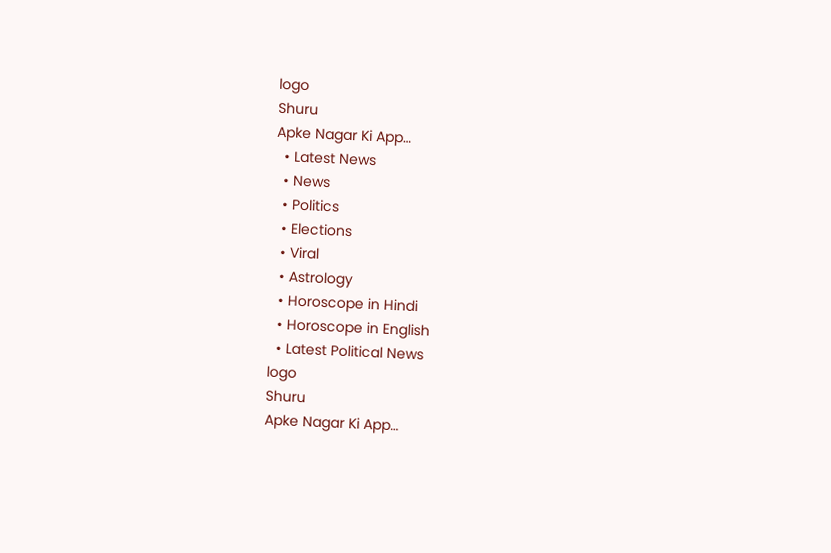logo
Shuru
Apke Nagar Ki App…
  • Latest News
  • News
  • Politics
  • Elections
  • Viral
  • Astrology
  • Horoscope in Hindi
  • Horoscope in English
  • Latest Political News
logo
Shuru
Apke Nagar Ki App…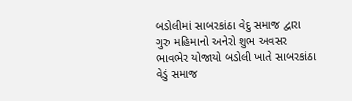બડોલીમાં સાબરકાંઠા વેદુ સમાજ દ્વારા ગુરુ મહિમાનો અનેરો શુભ અવસર ભાવભેર યોજાયો બડોલી ખાતે સાબરકાંઠા વેડું સમાજ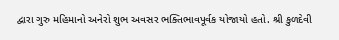દ્વારા ગુરુ મહિમાનો અનેરો શુભ અવસર ભક્તિભાવપૂર્વક યોજાયો હતો. શ્રી કુળદેવી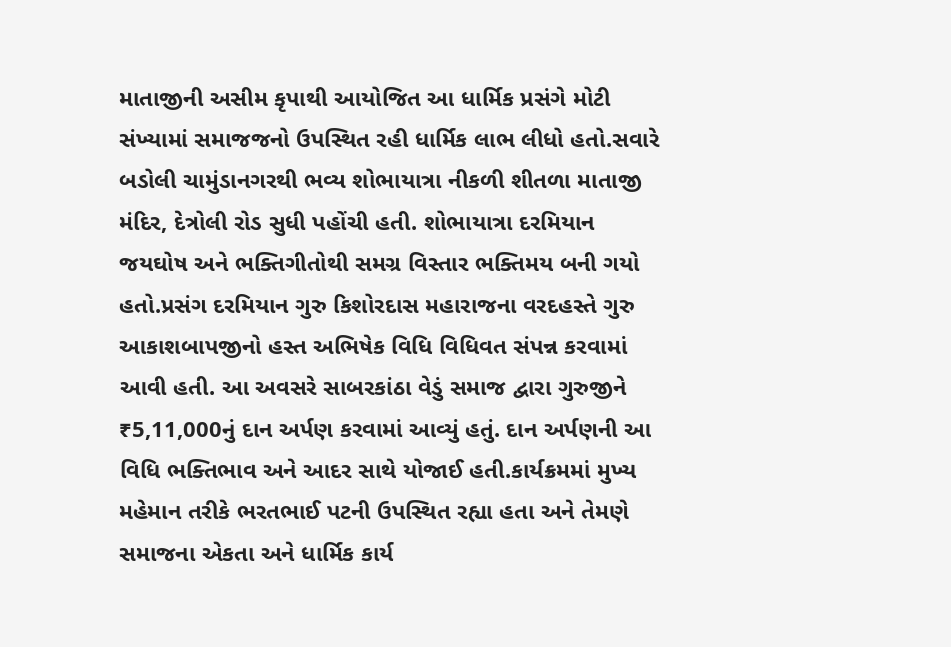માતાજીની અસીમ કૃપાથી આયોજિત આ ધાર્મિક પ્રસંગે મોટી સંખ્યામાં સમાજજનો ઉપસ્થિત રહી ધાર્મિક લાભ લીધો હતો.સવારે બડોલી ચામુંડાનગરથી ભવ્ય શોભાયાત્રા નીકળી શીતળા માતાજી મંદિર, દેત્રોલી રોડ સુધી પહોંચી હતી. શોભાયાત્રા દરમિયાન જયઘોષ અને ભક્તિગીતોથી સમગ્ર વિસ્તાર ભક્તિમય બની ગયો હતો.પ્રસંગ દરમિયાન ગુરુ કિશોરદાસ મહારાજના વરદહસ્તે ગુરુ આકાશબાપજીનો હસ્ત અભિષેક વિધિ વિધિવત સંપન્ન કરવામાં આવી હતી. આ અવસરે સાબરકાંઠા વેડું સમાજ દ્વારા ગુરુજીને ₹5,11,000નું દાન અર્પણ કરવામાં આવ્યું હતું. દાન અર્પણની આ વિધિ ભક્તિભાવ અને આદર સાથે યોજાઈ હતી.કાર્યક્રમમાં મુખ્ય મહેમાન તરીકે ભરતભાઈ પટની ઉપસ્થિત રહ્યા હતા અને તેમણે સમાજના એકતા અને ધાર્મિક કાર્ય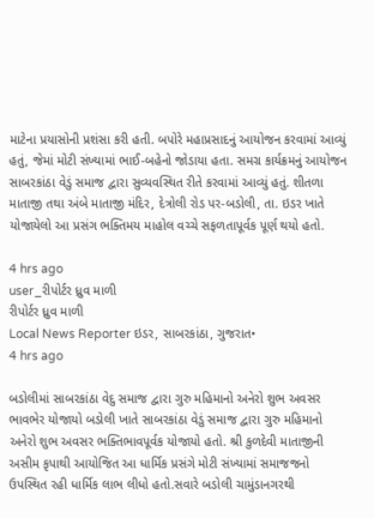માટેના પ્રયાસોની પ્રશંસા કરી હતી. બપોરે મહાપ્રસાદનું આયોજન કરવામાં આવ્યું હતું, જેમાં મોટી સંખ્યામાં ભાઈ-બહેનો જોડાયા હતા. સમગ્ર કાર્યક્રમનું આયોજન સાબરકાંઠા વેડું સમાજ દ્વારા સુવ્યવસ્થિત રીતે કરવામાં આવ્યું હતું. શીતળા માતાજી તથા અંબે માતાજી મંદિર, દેત્રોલી રોડ પર-બડોલી, તા. ઇડર ખાતે યોજાયેલો આ પ્રસંગ ભક્તિમય માહોલ વચ્ચે સફળતાપૂર્વક પૂર્ણ થયો હતો.

4 hrs ago
user_રીપોર્ટર ધ્રુવ માળી
રીપોર્ટર ધ્રુવ માળી
Local News Reporter ઇડર, સાબરકાંઠા, ગુજરાત•
4 hrs ago

બડોલીમાં સાબરકાંઠા વેદુ સમાજ દ્વારા ગુરુ મહિમાનો અનેરો શુભ અવસર ભાવભેર યોજાયો બડોલી ખાતે સાબરકાંઠા વેડું સમાજ દ્વારા ગુરુ મહિમાનો અનેરો શુભ અવસર ભક્તિભાવપૂર્વક યોજાયો હતો. શ્રી કુળદેવી માતાજીની અસીમ કૃપાથી આયોજિત આ ધાર્મિક પ્રસંગે મોટી સંખ્યામાં સમાજજનો ઉપસ્થિત રહી ધાર્મિક લાભ લીધો હતો.સવારે બડોલી ચામુંડાનગરથી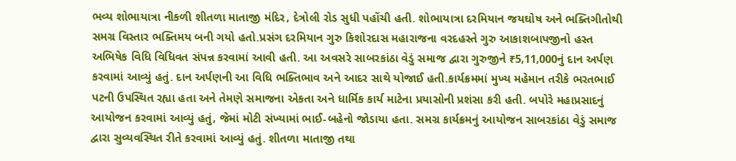ભવ્ય શોભાયાત્રા નીકળી શીતળા માતાજી મંદિર, દેત્રોલી રોડ સુધી પહોંચી હતી. શોભાયાત્રા દરમિયાન જયઘોષ અને ભક્તિગીતોથી સમગ્ર વિસ્તાર ભક્તિમય બની ગયો હતો.પ્રસંગ દરમિયાન ગુરુ કિશોરદાસ મહારાજના વરદહસ્તે ગુરુ આકાશબાપજીનો હસ્ત અભિષેક વિધિ વિધિવત સંપન્ન કરવામાં આવી હતી. આ અવસરે સાબરકાંઠા વેડું સમાજ દ્વારા ગુરુજીને ₹5,11,000નું દાન અર્પણ કરવામાં આવ્યું હતું. દાન અર્પણની આ વિધિ ભક્તિભાવ અને આદર સાથે યોજાઈ હતી.કાર્યક્રમમાં મુખ્ય મહેમાન તરીકે ભરતભાઈ પટની ઉપસ્થિત રહ્યા હતા અને તેમણે સમાજના એકતા અને ધાર્મિક કાર્ય માટેના પ્રયાસોની પ્રશંસા કરી હતી. બપોરે મહાપ્રસાદનું આયોજન કરવામાં આવ્યું હતું, જેમાં મોટી સંખ્યામાં ભાઈ-બહેનો જોડાયા હતા. સમગ્ર કાર્યક્રમનું આયોજન સાબરકાંઠા વેડું સમાજ દ્વારા સુવ્યવસ્થિત રીતે કરવામાં આવ્યું હતું. શીતળા માતાજી તથા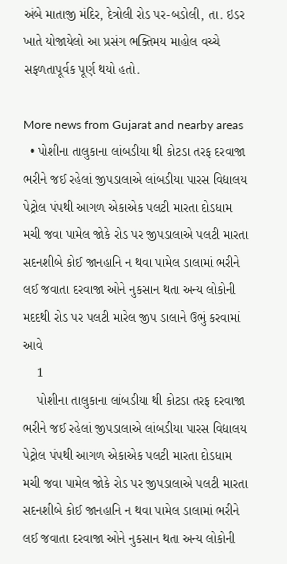અંબે માતાજી મંદિર, દેત્રોલી રોડ પર-બડોલી, તા. ઇડર ખાતે યોજાયેલો આ પ્રસંગ ભક્તિમય માહોલ વચ્ચે સફળતાપૂર્વક પૂર્ણ થયો હતો.

More news from Gujarat and nearby areas
  • પોશીના તાલુકાના લાંબડીયા થી કોટડા તરફ દરવાજા ભરીને જઈ રહેલાં જીપડાલાએ લાંબડીયા પારસ વિદ્યાલય પેટ્રોલ પંપથી આગળ એકાએક પલટી મારતા દોડધામ મચી જવા પામેલ જોકે રોડ પર જીપડાલાએ પલટી મારતા સદનશીબે કોઈ જાનહાનિ ન થવા પામેલ ડાલામાં ભરીને લઈ જવાતા દરવાજા ઓને નુકસાન થતા અન્ય લોકોની મદદથી રોડ પર પલટી મારેલ જીપ ડાલાને ઉભું કરવામાં આવે
    1
    પોશીના તાલુકાના લાંબડીયા થી કોટડા તરફ દરવાજા ભરીને જઈ રહેલાં જીપડાલાએ લાંબડીયા પારસ વિદ્યાલય પેટ્રોલ પંપથી આગળ એકાએક પલટી મારતા દોડધામ મચી જવા પામેલ જોકે રોડ પર જીપડાલાએ પલટી મારતા સદનશીબે કોઈ જાનહાનિ ન થવા પામેલ ડાલામાં ભરીને લઈ જવાતા દરવાજા ઓને નુકસાન થતા અન્ય લોકોની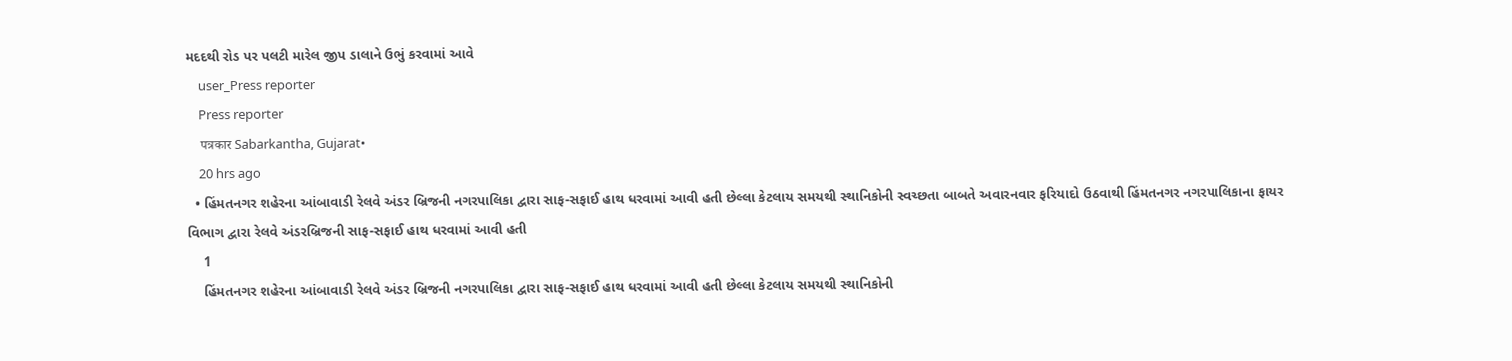મદદથી રોડ પર પલટી મારેલ જીપ ડાલાને ઉભું કરવામાં આવે
    user_Press reporter
    Press reporter
    पत्रकार Sabarkantha, Gujarat•
    20 hrs ago
  • હિંમતનગર શહેરના આંબાવાડી રેલવે અંડર બ્રિજની નગરપાલિકા દ્વારા સાફ-સફાઈ હાથ ધરવામાં આવી હતી છેલ્લા કેટલાય સમયથી સ્થાનિકોની સ્વચ્છતા બાબતે અવારનવાર ફરિયાદો ઉઠવાથી હિંમતનગર નગરપાલિકાના ફાયર વિભાગ દ્વારા રેલવે અંડરબ્રિજની સાફ-સફાઈ હાથ ધરવામાં આવી હતી
    1
    હિંમતનગર શહેરના આંબાવાડી રેલવે અંડર બ્રિજની નગરપાલિકા દ્વારા સાફ-સફાઈ હાથ ધરવામાં આવી હતી છેલ્લા કેટલાય સમયથી સ્થાનિકોની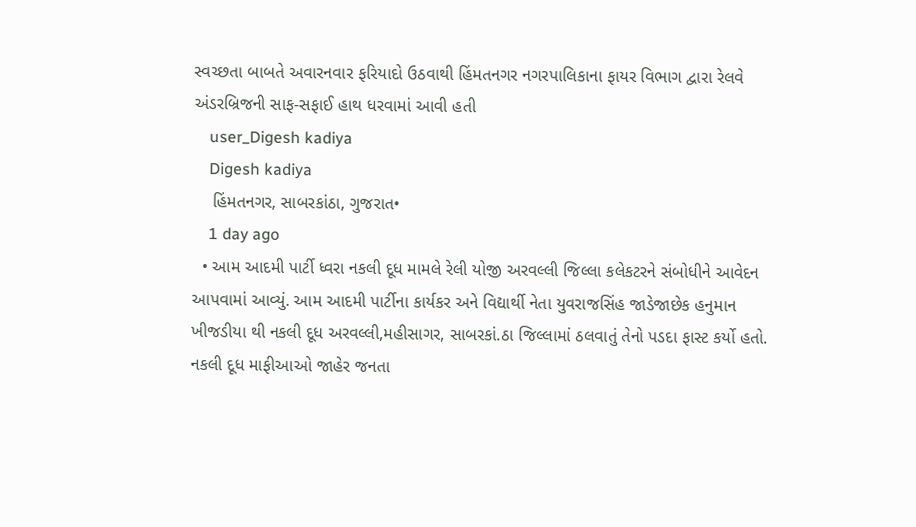સ્વચ્છતા બાબતે અવારનવાર ફરિયાદો ઉઠવાથી હિંમતનગર નગરપાલિકાના ફાયર વિભાગ દ્વારા રેલવે અંડરબ્રિજની સાફ-સફાઈ હાથ ધરવામાં આવી હતી
    user_Digesh kadiya
    Digesh kadiya
    હિંમતનગર, સાબરકાંઠા, ગુજરાત•
    1 day ago
  • આમ આદમી પાર્ટી ધ્વરા નકલી દૂધ મામલે રેલી યોજી અરવલ્લી જિલ્લા કલેકટરને સંબોધીને આવેદન આપવામાં આવ્યું. આમ આદમી પાર્ટીના કાર્યકર અને વિદ્યાર્થી નેતા યુવરાજસિંહ જાડેજાછેક હનુમાન ખીજડીયા થી નકલી દૂધ અરવલ્લી,મહીસાગર, સાબરકાં.ઠા જિલ્લામાં ઠલવાતું તેનો પડદા ફાસ્ટ કર્યો હતો. નકલી દૂધ માફીઆઓ જાહેર જનતા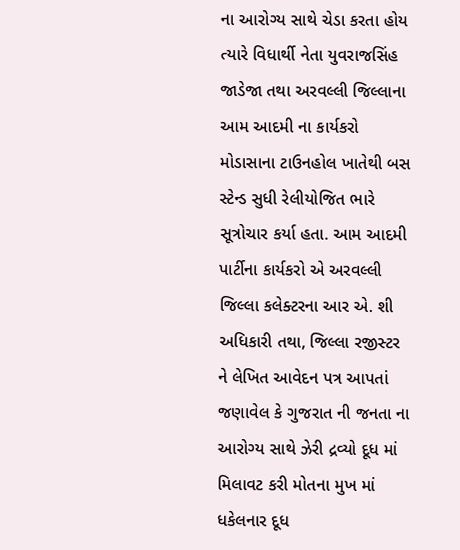ના આરોગ્ય સાથે ચેડા કરતા હોય ત્યારે વિધાર્થી નેતા યુવરાજસિંહ જાડેજા તથા અરવલ્લી જિલ્લાના આમ આદમી ના કાર્યકરો મોડાસાના ટાઉનહોલ ખાતેથી બસ સ્ટેન્ડ સુધી રેલીયોજિત ભારે સૂત્રોચાર કર્યા હતા. આમ આદમી પાર્ટીના કાર્યકરો એ અરવલ્લી જિલ્લા કલેક્ટરના આર એ. શી અધિકારી તથા, જિલ્લા રજીસ્ટર ને લેખિત આવેદન પત્ર આપતાં જણાવેલ કે ગુજરાત ની જનતા ના આરોગ્ય સાથે ઝેરી દ્રવ્યો દૂધ માં મિલાવટ કરી મોતના મુખ માં ધકેલનાર દૂધ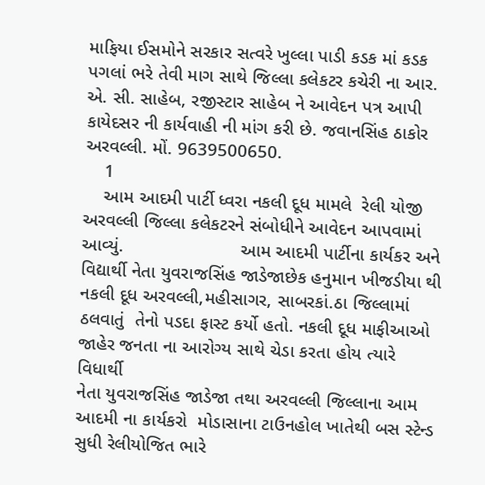માફિયા ઈસમોને સરકાર સત્વરે ખુલ્લા પાડી કડક માં કડક પગલાં ભરે તેવી માગ સાથે જિલ્લા કલેકટર કચેરી ના આર. એ. સી. સાહેબ, રજીસ્ટાર સાહેબ ને આવેદન પત્ર આપી કાયેદસર ની કાર્યવાહી ની માંગ કરી છે. જવાનસિંહ ઠાકોર અરવલ્લી. મોં. 9639500650.
    1
    આમ આદમી પાર્ટી ધ્વરા નકલી દૂધ મામલે  રેલી યોજી અરવલ્લી જિલ્લા કલેકટરને સંબોધીને આવેદન આપવામાં આવ્યું.                       આમ આદમી પાર્ટીના કાર્યકર અને વિદ્યાર્થી નેતા યુવરાજસિંહ જાડેજાછેક હનુમાન ખીજડીયા થી નકલી દૂધ અરવલ્લી,મહીસાગર, સાબરકાં.ઠા જિલ્લામાં ઠલવાતું  તેનો પડદા ફાસ્ટ કર્યો હતો. નકલી દૂધ માફીઆઓ જાહેર જનતા ના આરોગ્ય સાથે ચેડા કરતા હોય ત્યારે વિધાર્થી
નેતા યુવરાજસિંહ જાડેજા તથા અરવલ્લી જિલ્લાના આમ આદમી ના કાર્યકરો  મોડાસાના ટાઉનહોલ ખાતેથી બસ સ્ટેન્ડ સુધી રેલીયોજિત ભારે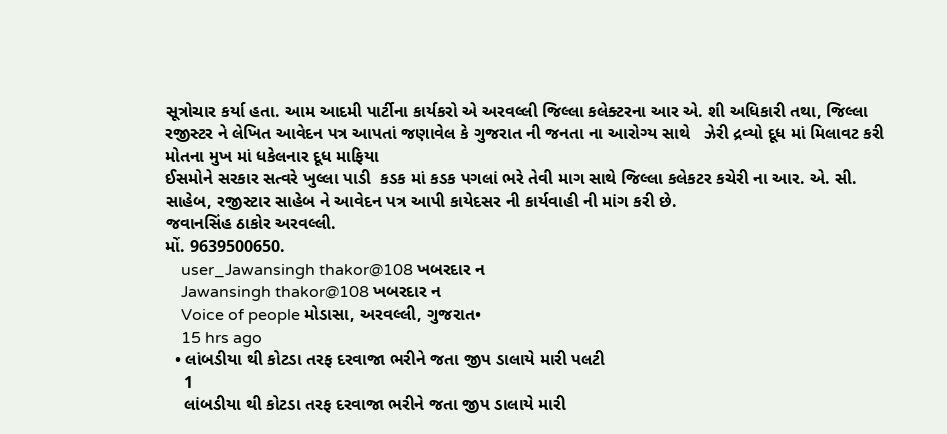સૂત્રોચાર કર્યા હતા. આમ આદમી પાર્ટીના કાર્યકરો એ અરવલ્લી જિલ્લા કલેક્ટરના આર એ. શી અધિકારી તથા, જિલ્લા રજીસ્ટર ને લેખિત આવેદન પત્ર આપતાં જણાવેલ કે ગુજરાત ની જનતા ના આરોગ્ય સાથે   ઝેરી દ્રવ્યો દૂધ માં મિલાવટ કરી  મોતના મુખ માં ધકેલનાર દૂધ માફિયા
ઈસમોને સરકાર સત્વરે ખુલ્લા પાડી  કડક માં કડક પગલાં ભરે તેવી માગ સાથે જિલ્લા કલેકટર કચેરી ના આર. એ. સી. સાહેબ, રજીસ્ટાર સાહેબ ને આવેદન પત્ર આપી કાયેદસર ની કાર્યવાહી ની માંગ કરી છે.
જવાનસિંહ ઠાકોર અરવલ્લી.
મોં. 9639500650.
    user_Jawansingh thakor@108 ખબરદાર ન
    Jawansingh thakor@108 ખબરદાર ન
    Voice of people મોડાસા, અરવલ્લી, ગુજરાત•
    15 hrs ago
  • લાંબડીયા થી કોટડા તરફ દરવાજા ભરીને જતા જીપ ડાલાયે મારી પલટી
    1
    લાંબડીયા થી કોટડા તરફ દરવાજા ભરીને જતા જીપ ડાલાયે મારી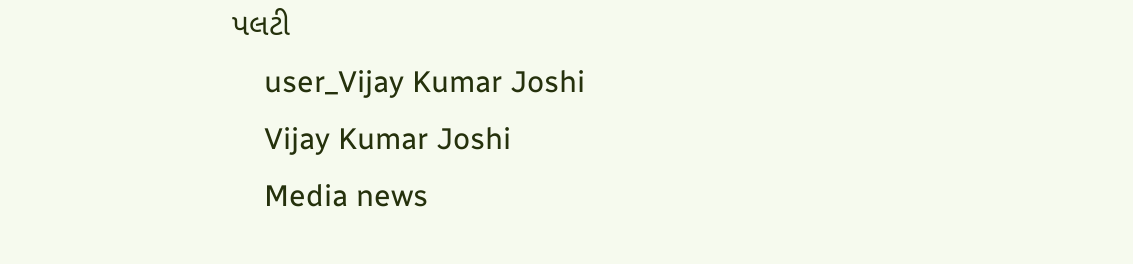પલટી
    user_Vijay Kumar Joshi
    Vijay Kumar Joshi
    Media news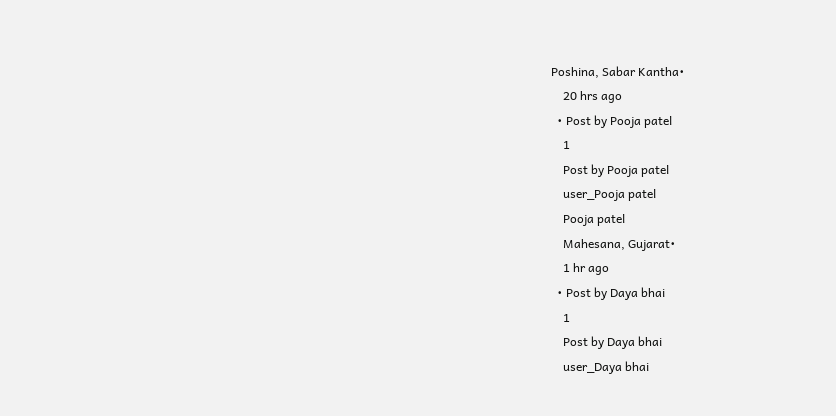Poshina, Sabar Kantha•
    20 hrs ago
  • Post by Pooja patel
    1
    Post by Pooja patel
    user_Pooja patel
    Pooja patel
    Mahesana, Gujarat•
    1 hr ago
  • Post by Daya bhai
    1
    Post by Daya bhai
    user_Daya bhai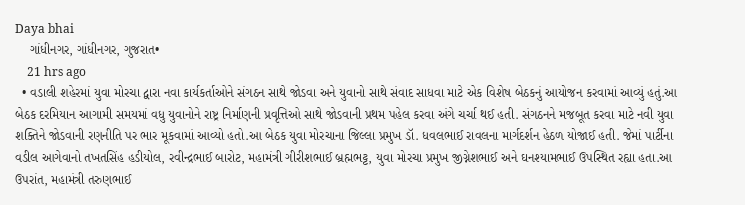Daya bhai
    ગાંધીનગર, ગાંધીનગર, ગુજરાત•
    21 hrs ago
  • વડાલી શહેરમાં યુવા મોરચા દ્વારા નવા કાર્યકર્તાઓને સંગઠન સાથે જોડવા અને યુવાનો સાથે સંવાદ સાધવા માટે એક વિશેષ બેઠકનું આયોજન કરવામાં આવ્યું હતું.આ બેઠક દરમિયાન આગામી સમયમાં વધુ યુવાનોને રાષ્ટ્ર નિર્માણની પ્રવૃત્તિઓ સાથે જોડવાની પ્રથમ પહેલ કરવા અંગે ચર્ચા થઈ હતી. સંગઠનને મજબૂત કરવા માટે નવી યુવા શક્તિને જોડવાની રણનીતિ પર ભાર મૂકવામાં આવ્યો હતો.આ બેઠક યુવા મોરચાના જિલ્લા પ્રમુખ ડૉ. ધવલભાઈ રાવલના માર્ગદર્શન હેઠળ યોજાઈ હતી. જેમાં પાર્ટીના વડીલ આગેવાનો તખતસિંહ હડીયોલ, રવીન્દ્રભાઈ બારોટ, મહામંત્રી ગીરીશભાઈ બ્રહ્મભટ્ટ, યુવા મોરચા પ્રમુખ જીગ્નેશભાઈ અને ઘનશ્યામભાઈ ઉપસ્થિત રહ્યા હતા.આ ઉપરાંત, મહામંત્રી તરુણભાઈ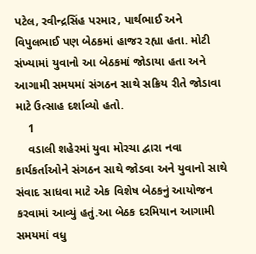પટેલ, રવીન્દ્રસિંહ પરમાર, પાર્થભાઈ અને વિપુલભાઈ પણ બેઠકમાં હાજર રહ્યા હતા. મોટી સંખ્યામાં યુવાનો આ બેઠકમાં જોડાયા હતા અને આગામી સમયમાં સંગઠન સાથે સક્રિય રીતે જોડાવા માટે ઉત્સાહ દર્શાવ્યો હતો.
    1
    વડાલી શહેરમાં યુવા મોરચા દ્વારા નવા કાર્યકર્તાઓને સંગઠન સાથે જોડવા અને યુવાનો સાથે સંવાદ સાધવા માટે એક વિશેષ બેઠકનું આયોજન કરવામાં આવ્યું હતું.આ બેઠક દરમિયાન આગામી સમયમાં વધુ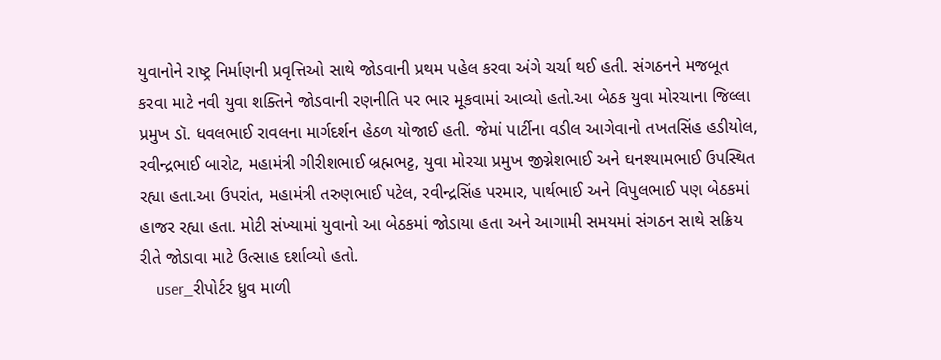યુવાનોને રાષ્ટ્ર નિર્માણની પ્રવૃત્તિઓ સાથે જોડવાની પ્રથમ પહેલ કરવા અંગે ચર્ચા થઈ હતી. સંગઠનને મજબૂત કરવા માટે નવી યુવા શક્તિને જોડવાની રણનીતિ પર ભાર મૂકવામાં આવ્યો હતો.આ બેઠક યુવા મોરચાના જિલ્લા પ્રમુખ ડૉ. ધવલભાઈ રાવલના માર્ગદર્શન હેઠળ યોજાઈ હતી. જેમાં પાર્ટીના વડીલ આગેવાનો તખતસિંહ હડીયોલ, રવીન્દ્રભાઈ બારોટ, મહામંત્રી ગીરીશભાઈ બ્રહ્મભટ્ટ, યુવા મોરચા પ્રમુખ જીગ્નેશભાઈ અને ઘનશ્યામભાઈ ઉપસ્થિત રહ્યા હતા.આ ઉપરાંત, મહામંત્રી તરુણભાઈ પટેલ, રવીન્દ્રસિંહ પરમાર, પાર્થભાઈ અને વિપુલભાઈ પણ બેઠકમાં હાજર રહ્યા હતા. મોટી સંખ્યામાં યુવાનો આ બેઠકમાં જોડાયા હતા અને આગામી સમયમાં સંગઠન સાથે સક્રિય રીતે જોડાવા માટે ઉત્સાહ દર્શાવ્યો હતો.
    user_રીપોર્ટર ધ્રુવ માળી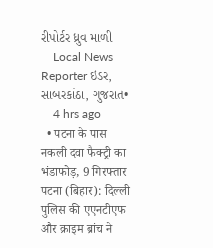રીપોર્ટર ધ્રુવ માળી
    Local News Reporter ઇડર, સાબરકાંઠા, ગુજરાત•
    4 hrs ago
  • पटना के पास नकली दवा फैक्ट्री का भंडाफोड़, 9 गिरफ्तार पटना (बिहार): दिल्ली पुलिस की एएनटीएफ और क्राइम ब्रांच ने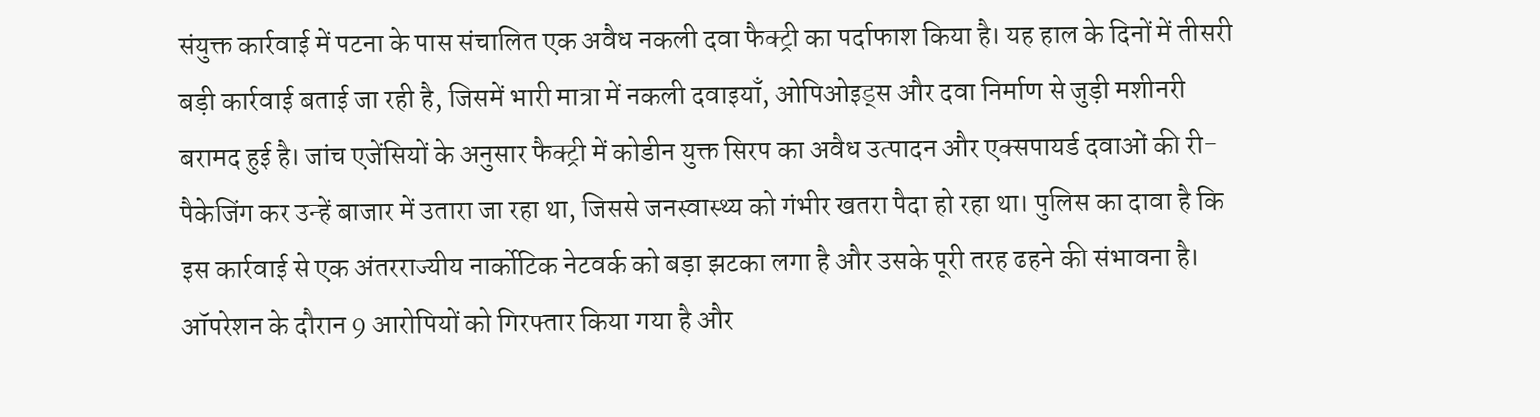संयुक्त कार्रवाई में पटना के पास संचालित एक अवैध नकली दवा फैक्ट्री का पर्दाफाश किया है। यह हाल के दिनों में तीसरी बड़ी कार्रवाई बताई जा रही है, जिसमें भारी मात्रा में नकली दवाइयाँ, ओपिओइड्स और दवा निर्माण से जुड़ी मशीनरी बरामद हुई है। जांच एजेंसियों के अनुसार फैक्ट्री में कोडीन युक्त सिरप का अवैध उत्पादन और एक्सपायर्ड दवाओं की री-पैकेजिंग कर उन्हें बाजार में उतारा जा रहा था, जिससे जनस्वास्थ्य को गंभीर खतरा पैदा हो रहा था। पुलिस का दावा है कि इस कार्रवाई से एक अंतरराज्यीय नार्कोटिक नेटवर्क को बड़ा झटका लगा है और उसके पूरी तरह ढहने की संभावना है। ऑपरेशन के दौरान 9 आरोपियों को गिरफ्तार किया गया है और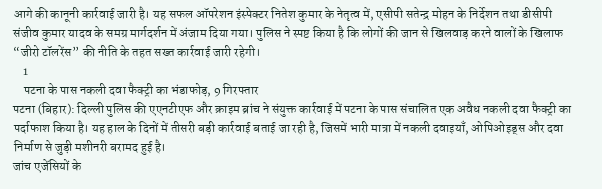आगे की कानूनी कार्रवाई जारी है। यह सफल ऑपरेशन इंस्पेक्टर नितेश कुमार के नेतृत्व में, एसीपी सतेन्द्र मोहन के निर्देशन तथा डीसीपी संजीव कुमार यादव के समग्र मार्गदर्शन में अंजाम दिया गया। पुलिस ने स्पष्ट किया है कि लोगों की जान से खिलवाड़ करने वालों के खिलाफ “जीरो टॉलरेंस” की नीति के तहत सख्त कार्रवाई जारी रहेगी।
    1
    पटना के पास नकली दवा फैक्ट्री का भंडाफोड़, 9 गिरफ्तार
पटना (बिहार): दिल्ली पुलिस की एएनटीएफ और क्राइम ब्रांच ने संयुक्त कार्रवाई में पटना के पास संचालित एक अवैध नकली दवा फैक्ट्री का पर्दाफाश किया है। यह हाल के दिनों में तीसरी बड़ी कार्रवाई बताई जा रही है, जिसमें भारी मात्रा में नकली दवाइयाँ, ओपिओइड्स और दवा निर्माण से जुड़ी मशीनरी बरामद हुई है।
जांच एजेंसियों के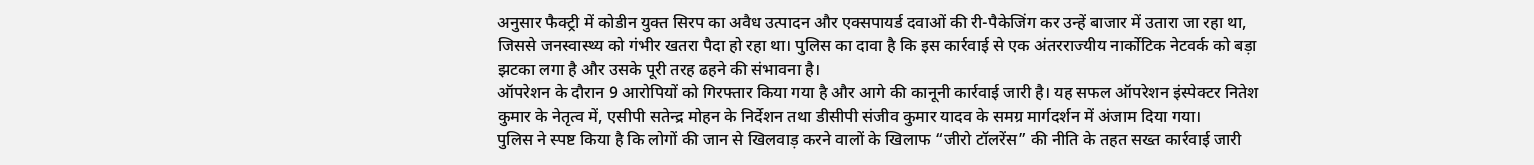अनुसार फैक्ट्री में कोडीन युक्त सिरप का अवैध उत्पादन और एक्सपायर्ड दवाओं की री-पैकेजिंग कर उन्हें बाजार में उतारा जा रहा था, जिससे जनस्वास्थ्य को गंभीर खतरा पैदा हो रहा था। पुलिस का दावा है कि इस कार्रवाई से एक अंतरराज्यीय नार्कोटिक नेटवर्क को बड़ा झटका लगा है और उसके पूरी तरह ढहने की संभावना है।
ऑपरेशन के दौरान 9 आरोपियों को गिरफ्तार किया गया है और आगे की कानूनी कार्रवाई जारी है। यह सफल ऑपरेशन इंस्पेक्टर नितेश कुमार के नेतृत्व में, एसीपी सतेन्द्र मोहन के निर्देशन तथा डीसीपी संजीव कुमार यादव के समग्र मार्गदर्शन में अंजाम दिया गया।
पुलिस ने स्पष्ट किया है कि लोगों की जान से खिलवाड़ करने वालों के खिलाफ “जीरो टॉलरेंस” की नीति के तहत सख्त कार्रवाई जारी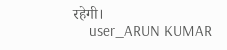रहेगी।
    user_ARUN KUMAR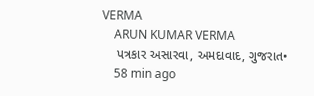VERMA
    ARUN KUMAR VERMA
    પત્રકાર અસારવા, અમદાવાદ, ગુજરાત•
    58 min ago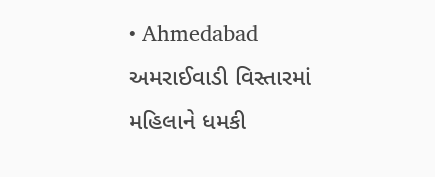• Ahmedabad અમરાઈવાડી વિસ્તારમાં મહિલાને ધમકી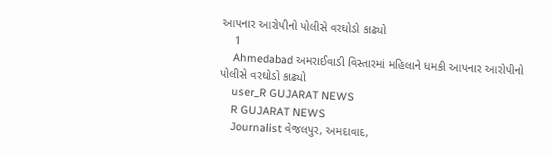આપનાર આરોપીનો પોલીસે વરઘોડો કાઢ્યો
    1
    Ahmedabad અમરાઈવાડી વિસ્તારમાં મહિલાને ધમકી આપનાર આરોપીનો પોલીસે વરઘોડો કાઢ્યો
    user_R GUJARAT NEWS
    R GUJARAT NEWS
    Journalist વેજલપુર, અમદાવાદ,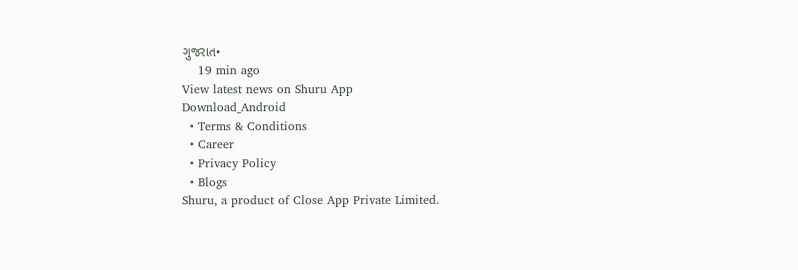ગુજરાત•
    19 min ago
View latest news on Shuru App
Download_Android
  • Terms & Conditions
  • Career
  • Privacy Policy
  • Blogs
Shuru, a product of Close App Private Limited.